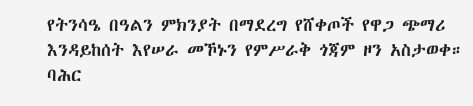የትንሳዔ በዓልን ምክንያት በማደረግ የሸቀጦች የዋጋ ጭማሪ እንዳይከሰት እየሠራ መኾኑን የምሥራቅ ጎጃም ዞን አስታወቀ።
ባሕር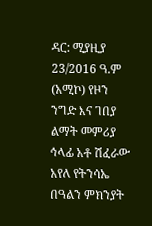ዳር: ሚያዚያ 23/2016 ዓ.ም (አሚኮ) የዞን ንግድ እና ገበያ ልማት መምሪያ ኅላፊ አቶ ሽፈራው አየለ የትንሳኤ በዓልን ምክንያት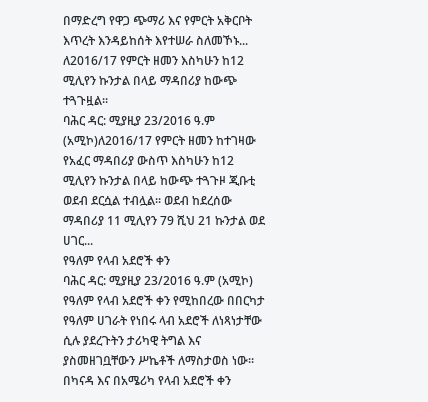በማድረግ የዋጋ ጭማሪ እና የምርት አቅርቦት እጥረት እንዳይከሰት እየተሠራ ስለመኾኑ...
ለ2016/17 የምርት ዘመን እስካሁን ከ12 ሚሊየን ኩንታል በላይ ማዳበሪያ ከውጭ ተጓጉዟል።
ባሕር ዳር: ሚያዚያ 23/2016 ዓ.ም (አሚኮ)ለ2016/17 የምርት ዘመን ከተገዛው የአፈር ማዳበሪያ ውስጥ እስካሁን ከ12 ሚሊየን ኩንታል በላይ ከውጭ ተጓጉዞ ጂቡቲ ወደብ ደርሷል ተብሏል። ወደብ ከደረሰው ማዳበሪያ 11 ሚሊየን 79 ሺህ 21 ኩንታል ወደ ሀገር...
የዓለም የላብ አደሮች ቀን
ባሕር ዳር: ሚያዚያ 23/2016 ዓ.ም (አሚኮ) የዓለም የላብ አደሮች ቀን የሚከበረው በበርካታ የዓለም ሀገራት የነበሩ ላብ አደሮች ለነጻነታቸው ሲሉ ያደረጉትን ታሪካዊ ትግል እና ያስመዘገቧቸውን ሥኬቶች ለማስታወስ ነው። በካናዳ እና በአሜሪካ የላብ አደሮች ቀን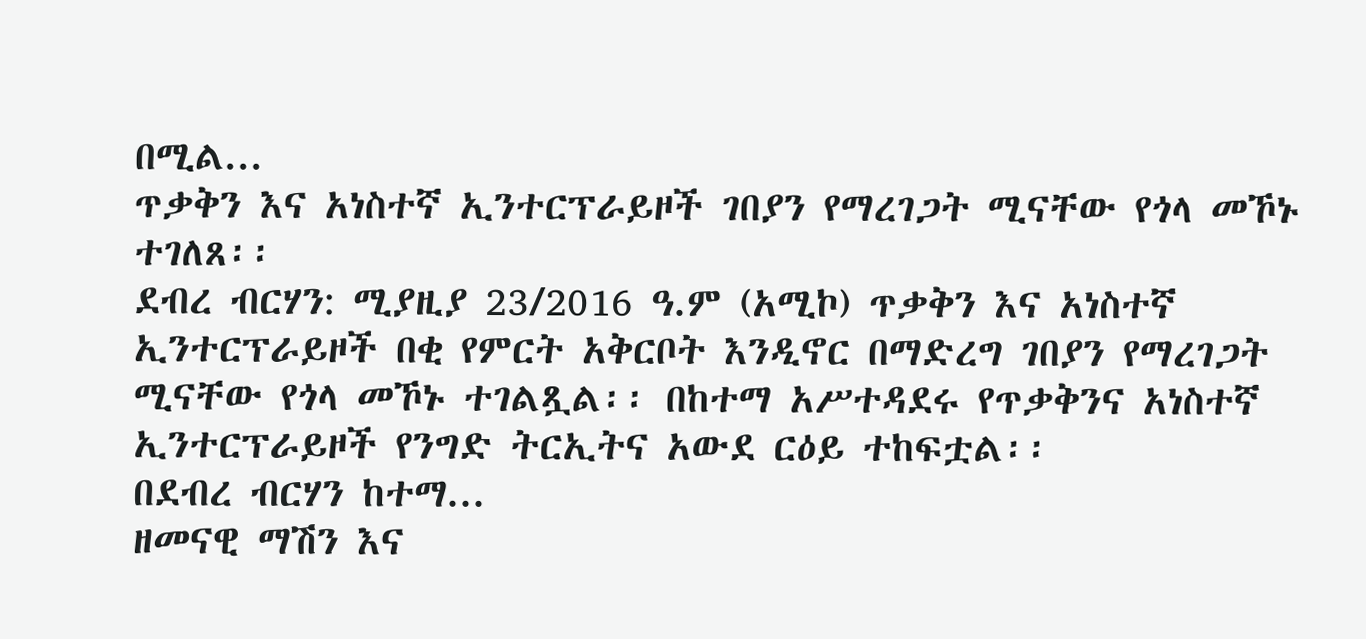በሚል...
ጥቃቅን እና አነስተኛ ኢንተርፕራይዞች ገበያን የማረገጋት ሚናቸው የጎላ መኾኑ ተገለጸ፡፡
ደብረ ብርሃን: ሚያዚያ 23/2016 ዓ.ም (አሚኮ) ጥቃቅን እና አነስተኛ ኢንተርፕራይዞች በቂ የምርት አቅርቦት እንዲኖር በማድረግ ገበያን የማረገጋት ሚናቸው የጎላ መኾኑ ተገልጿል፡፡ በከተማ አሥተዳደሩ የጥቃቅንና አነስተኛ ኢንተርፕራይዞች የንግድ ትርኢትና አውደ ርዕይ ተከፍቷል፡፡
በደብረ ብርሃን ከተማ...
ዘመናዊ ማሽን እና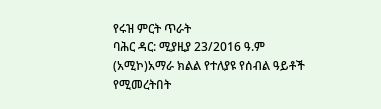የሩዝ ምርት ጥራት
ባሕር ዳር: ሚያዚያ 23/2016 ዓ.ም (አሚኮ)አማራ ክልል የተለያዩ የሰብል ዓይቶች የሚመረትበት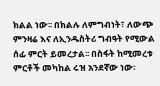ክልል ነው፡፡ በክልሉ ለምግብነት፣ ለውጭ ምንዛሬ እና ለኢንዱስትሪ ግብዓት የሚውል ሰፊ ምርት ይመረታል፡፡ በስፋት ከሚመረቱ ምርቶች መካከል ሩዝ አንደኛው ነው፡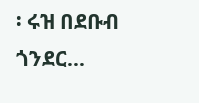፡ ሩዝ በደቡብ ጎንደር...